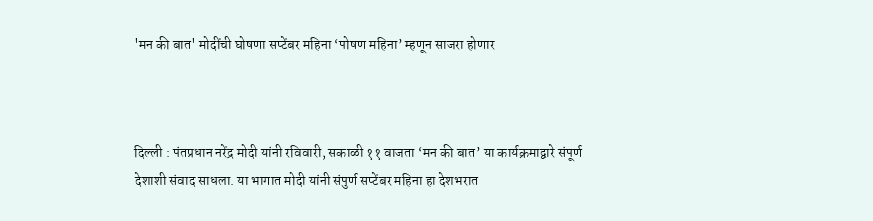'मन की बात' मोदींची घोषणा सप्टेंबर महिना ‘पोषण महिना’ म्हणून साजरा होणार



दिल्ली : पंतप्रधान नरेंद्र मोदी यांनी रविवारी, सकाळी ११ वाजता ‘मन की बात’ या कार्यक्रमाद्वारे संपूर्ण देशाशी संवाद साधला. या भागात मोदी यांनी संपुर्ण सप्टेंबर महिना हा देशभरात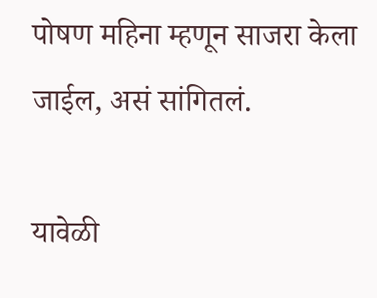पोषण महिना म्हणून साजरा केला जाईल, असं सांगितलं.

यावेळी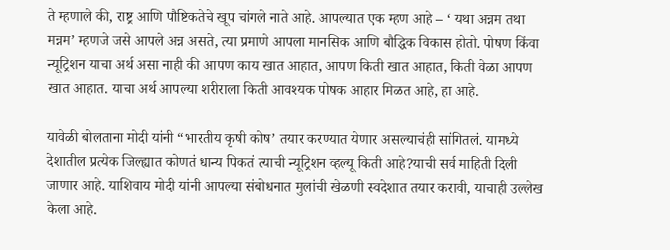ते म्हणाले की, राष्ट्र आणि पौष्टिकतेचे खूप चांगले नाते आहे. आपल्यात एक म्हण आहे – ‘ यथा अन्नम तथा मन्नम’ म्हणजे जसे आपले अन्न असते, त्या प्रमाणे आपला मानसिक आणि बौद्धिक विकास होतो. पोषण किंवा न्यूट्रिशन याचा अर्थ असा नाही की आपण काय खात आहात, आपण किती खात आहात, किती वेळा आपण खात आहात. याचा अर्थ आपल्या शरीराला किती आवश्यक पोषक आहार मिळत आहे, हा आहे.

यावेळी बोलताना मोदी यांनी “भारतीय कृषी कोष’ तयार करण्यात येणार असल्याचंही सांगितलं. यामध्ये देशातील प्रत्येक जिल्ह्यात कोणतं धान्य पिकतं त्याची न्यूट्रिशन व्हल्यू किती आहे?याची सर्व माहिती दिली जाणार आहे. याशिवाय मोदी यांनी आपल्या संबोधनात मुलांची खेळणी स्वदेशात तयार करावी, याचाही उल्लेख केला आहे.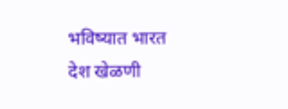भविष्यात भारत देश खेळणी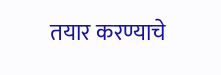तयार करण्याचे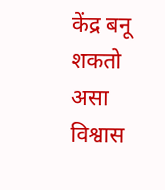केंद्र बनू शकतो असा विश्वास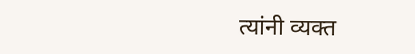त्यांनी व्यक्त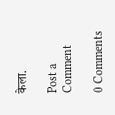केला.

Post a Comment

0 Comments